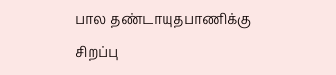பால தண்டாயுதபாணிக்கு சிறப்பு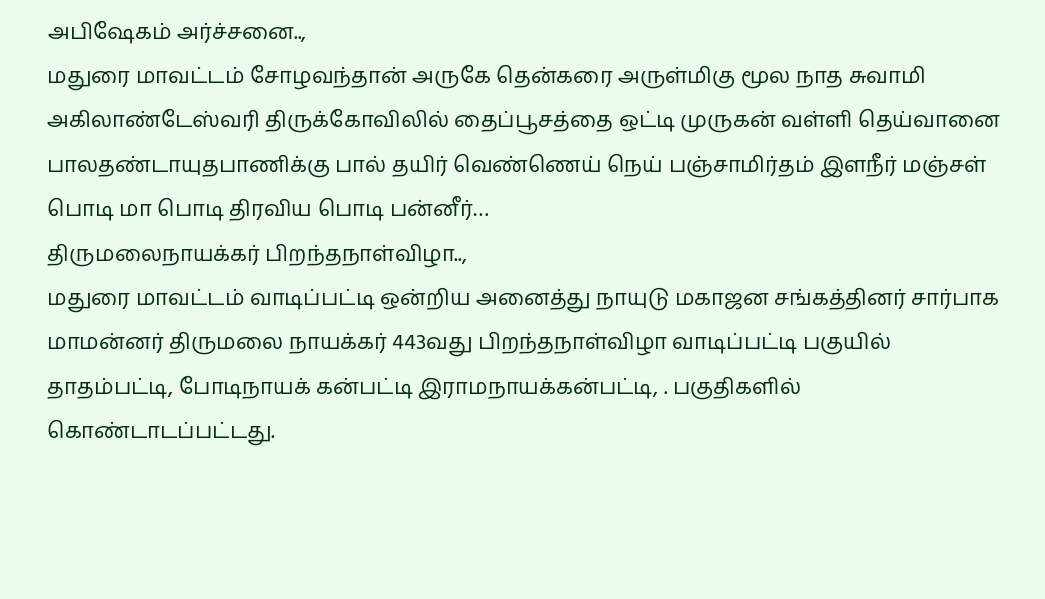அபிஷேகம் அர்ச்சனை..,
மதுரை மாவட்டம் சோழவந்தான் அருகே தென்கரை அருள்மிகு மூல நாத சுவாமி அகிலாண்டேஸ்வரி திருக்கோவிலில் தைப்பூசத்தை ஒட்டி முருகன் வள்ளி தெய்வானை பாலதண்டாயுதபாணிக்கு பால் தயிர் வெண்ணெய் நெய் பஞ்சாமிர்தம் இளநீர் மஞ்சள் பொடி மா பொடி திரவிய பொடி பன்னீர்…
திருமலைநாயக்கர் பிறந்தநாள்விழா..,
மதுரை மாவட்டம் வாடிப்பட்டி ஒன்றிய அனைத்து நாயுடு மகாஜன சங்கத்தினர் சார்பாக மாமன்னர் திருமலை நாயக்கர் 443வது பிறந்தநாள்விழா வாடிப்பட்டி பகுயில் தாதம்பட்டி, போடிநாயக் கன்பட்டி இராமநாயக்கன்பட்டி, . பகுதிகளில் கொண்டாடப்பட்டது.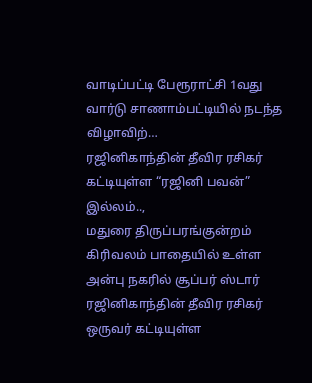வாடிப்பட்டி பேரூராட்சி 1வது வார்டு சாணாம்பட்டியில் நடந்த விழாவிற்…
ரஜினிகாந்தின் தீவிர ரசிகர் கட்டியுள்ள “ரஜினி பவன்” இல்லம்..,
மதுரை திருப்பரங்குன்றம் கிரிவலம் பாதையில் உள்ள அன்பு நகரில் சூப்பர் ஸ்டார் ரஜினிகாந்தின் தீவிர ரசிகர் ஒருவர் கட்டியுள்ள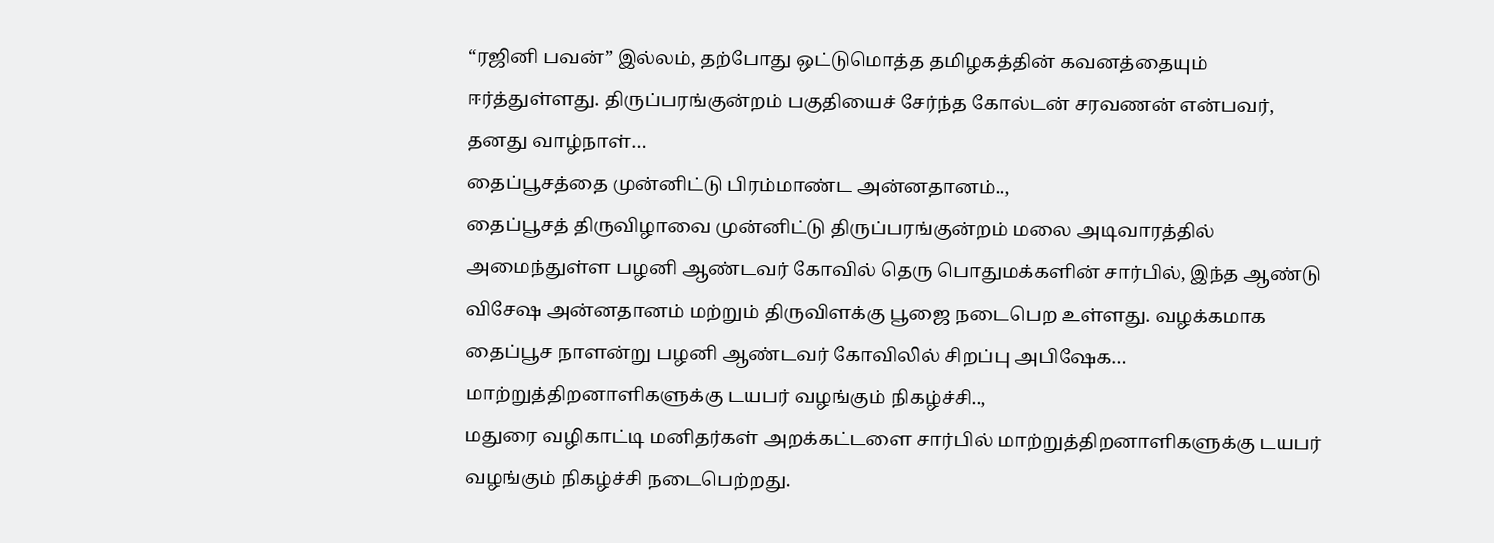“ரஜினி பவன்” இல்லம், தற்போது ஒட்டுமொத்த தமிழகத்தின் கவனத்தையும் ஈர்த்துள்ளது. திருப்பரங்குன்றம் பகுதியைச் சேர்ந்த கோல்டன் சரவணன் என்பவர், தனது வாழ்நாள்…
தைப்பூசத்தை முன்னிட்டு பிரம்மாண்ட அன்னதானம்..,
தைப்பூசத் திருவிழாவை முன்னிட்டு திருப்பரங்குன்றம் மலை அடிவாரத்தில் அமைந்துள்ள பழனி ஆண்டவர் கோவில் தெரு பொதுமக்களின் சார்பில், இந்த ஆண்டு விசேஷ அன்னதானம் மற்றும் திருவிளக்கு பூஜை நடைபெற உள்ளது. வழக்கமாக தைப்பூச நாளன்று பழனி ஆண்டவர் கோவிலில் சிறப்பு அபிஷேக…
மாற்றுத்திறனாளிகளுக்கு டயபர் வழங்கும் நிகழ்ச்சி..,
மதுரை வழிகாட்டி மனிதர்கள் அறக்கட்டளை சார்பில் மாற்றுத்திறனாளிகளுக்கு டயபர் வழங்கும் நிகழ்ச்சி நடைபெற்றது.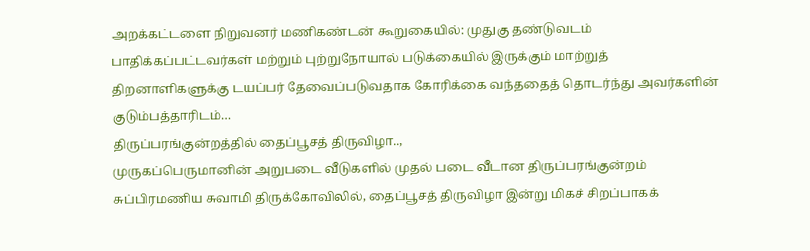அறக்கட்டளை நிறுவனர் மணிகண்டன் கூறுகையில்: முதுகு தண்டுவடம் பாதிக்கப்பட்டவர்கள் மற்றும் புற்றுநோயால் படுக்கையில் இருக்கும் மாற்றுத் திறனாளிகளுக்கு டயப்பர் தேவைப்படுவதாக கோரிக்கை வந்ததைத் தொடர்ந்து அவர்களின் குடும்பத்தாரிடம்…
திருப்பரங்குன்றத்தில் தைப்பூசத் திருவிழா..,
முருகப்பெருமானின் அறுபடை வீடுகளில் முதல் படை வீடான திருப்பரங்குன்றம் சுப்பிரமணிய சுவாமி திருக்கோவிலில், தைப்பூசத் திருவிழா இன்று மிகச் சிறப்பாகக்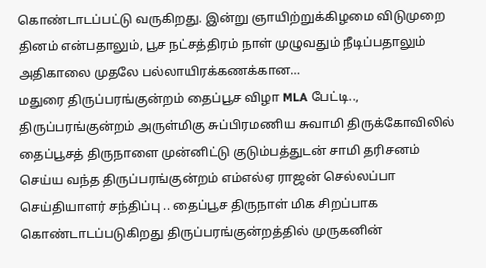கொண்டாடப்பட்டு வருகிறது. இன்று ஞாயிற்றுக்கிழமை விடுமுறை தினம் என்பதாலும், பூச நட்சத்திரம் நாள் முழுவதும் நீடிப்பதாலும் அதிகாலை முதலே பல்லாயிரக்கணக்கான…
மதுரை திருப்பரங்குன்றம் தைப்பூச விழா MLA பேட்டி..,
திருப்பரங்குன்றம் அருள்மிகு சுப்பிரமணிய சுவாமி திருக்கோவிலில் தைப்பூசத் திருநாளை முன்னிட்டு குடும்பத்துடன் சாமி தரிசனம் செய்ய வந்த திருப்பரங்குன்றம் எம்எல்ஏ ராஜன் செல்லப்பா செய்தியாளர் சந்திப்பு .. தைப்பூச திருநாள் மிக சிறப்பாக கொண்டாடப்படுகிறது திருப்பரங்குன்றத்தில் முருகனின்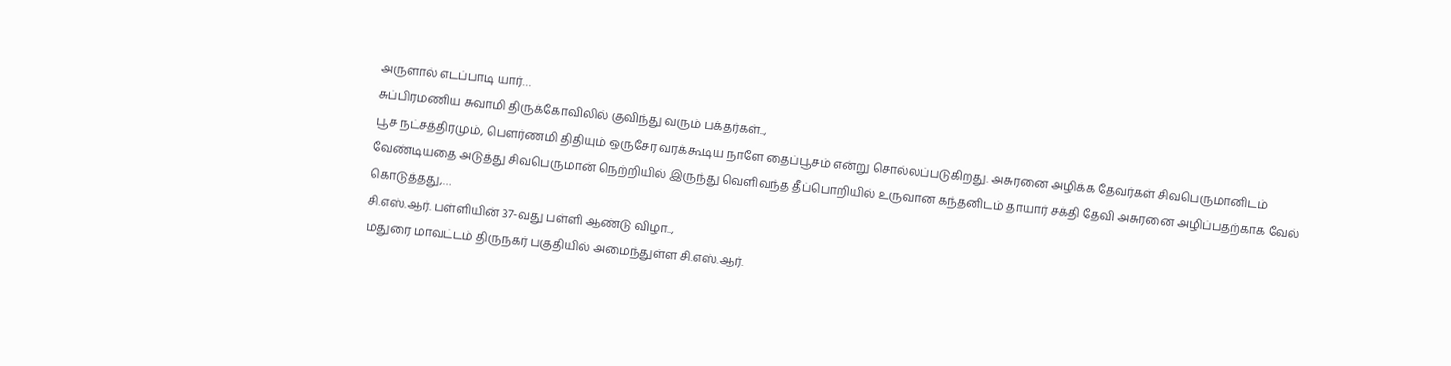அருளால் எடப்பாடி யார்…
சுப்பிரமணிய சுவாமி திருக்கோவிலில் குவிந்து வரும் பக்தர்கள்..,
பூச நட்சத்திரமும், பௌர்ணமி திதியும் ஒருசேர வரக்கூடிய நாளே தைப்பூசம் என்று சொல்லப்படுகிறது. அசுரனை அழிக்க தேவர்கள் சிவபெருமானிடம் வேண்டியதை அடுத்து சிவபெருமான் நெற்றியில் இருந்து வெளிவந்த தீப்பொறியில் உருவான கந்தனிடம் தாயார் சக்தி தேவி அசுரனை அழிப்பதற்காக வேல் கொடுத்தது,…
சி.எஸ்.ஆர். பள்ளியின் 37-வது பள்ளி ஆண்டு விழா..,
மதுரை மாவட்டம் திருநகர் பகுதியில் அமைந்துள்ள சி.எஸ்.ஆர்.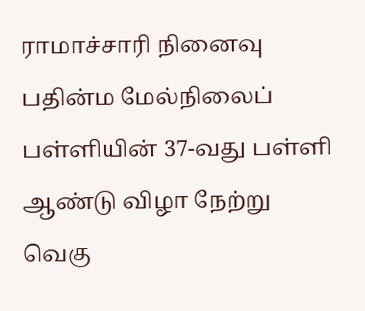ராமாச்சாரி நினைவு பதின்ம மேல்நிலைப் பள்ளியின் 37-வது பள்ளி ஆண்டு விழா நேற்று வெகு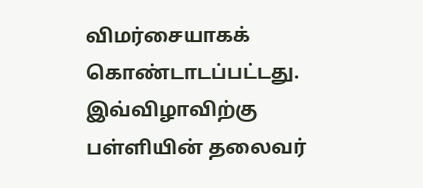விமர்சையாகக் கொண்டாடப்பட்டது. இவ்விழாவிற்கு பள்ளியின் தலைவர்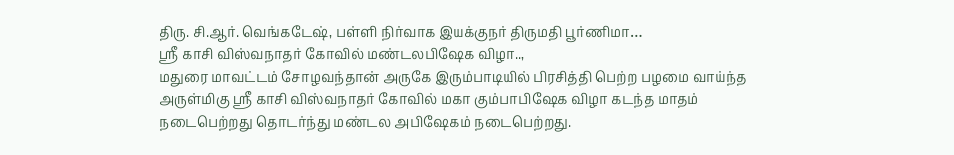திரு. சி.ஆர். வெங்கடேஷ், பள்ளி நிர்வாக இயக்குநர் திருமதி பூர்ணிமா…
ஸ்ரீ காசி விஸ்வநாதர் கோவில் மண்டலபிஷேக விழா..,
மதுரை மாவட்டம் சோழவந்தான் அருகே இரும்பாடியில் பிரசித்தி பெற்ற பழமை வாய்ந்த அருள்மிகு ஸ்ரீ காசி விஸ்வநாதர் கோவில் மகா கும்பாபிஷேக விழா கடந்த மாதம் நடைபெற்றது தொடர்ந்து மண்டல அபிஷேகம் நடைபெற்றது.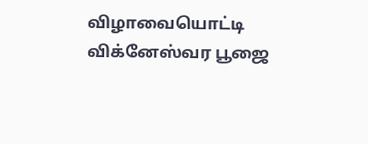விழாவையொட்டி விக்னேஸ்வர பூஜை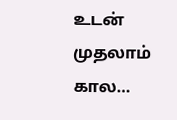உடன் முதலாம் கால…